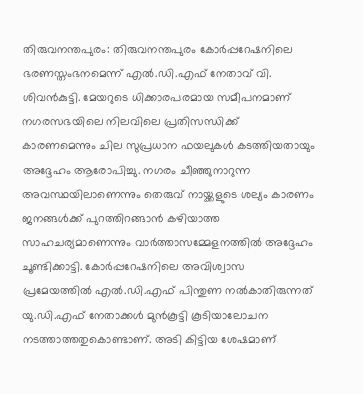തിരുവനന്തപുരം: തിരുവനന്തപുരം കോർപ്പറേഷനിലെ ഭരണസ്തംഭനമെന്ന് എൽ.ഡി.എഫ് നേതാവ് വി. ശിവൻകുട്ടി. മേയറുടെ ധിക്കാരപരമായ സമീപനമാണ് നഗരസഭയിലെ നിലവിലെ പ്രതിസന്ധിക്ക് കാരണമെന്നും ചില സുപ്രധാന ഫയലുകൾ കടത്തിയതായും അദ്ദേഹം ആരോപിച്ചു. നഗരം ചീഞ്ഞുനാറുന്ന അവസ്ഥയിലാണെന്നും തെരുവ് നായ്ക്കളുടെ ശല്യം കാരണം ജനങ്ങൾക്ക് പുറത്തിറങ്ങാൻ കഴിയാത്ത സാഹചര്യമാണെന്നും വാർത്താസമ്മേളനത്തിൽ അദ്ദേഹം ചൂണ്ടിക്കാട്ടി. കോർപ്പറേഷനിലെ അവിശ്വാസ പ്രമേയത്തിൽ എൽ.ഡി.എഫ് പിന്തുണ നൽകാതിരുന്നത് യു.ഡി.എഫ് നേതാക്കൾ മുൻകൂട്ടി കൂടിയാലോചന നടത്താത്തതുകൊണ്ടാണ്. അടി കിട്ടിയ ശേഷമാണ്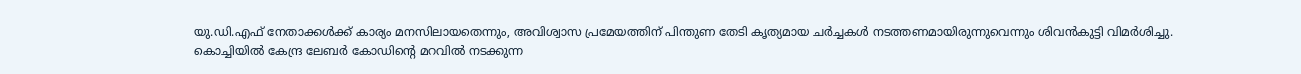യു.ഡി.എഫ് നേതാക്കൾക്ക് കാര്യം മനസിലായതെന്നും, അവിശ്വാസ പ്രമേയത്തിന് പിന്തുണ തേടി കൃത്യമായ ചർച്ചകൾ നടത്തണമായിരുന്നുവെന്നും ശിവൻകുട്ടി വിമർശിച്ചു.
കൊച്ചിയിൽ കേന്ദ്ര ലേബർ കോഡിന്റെ മറവിൽ നടക്കുന്ന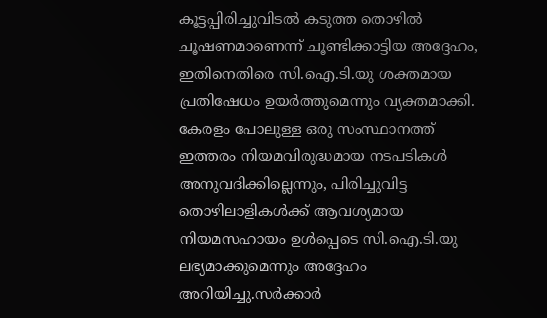കൂട്ടപ്പിരിച്ചുവിടൽ കടുത്ത തൊഴിൽ ചൂഷണമാണെന്ന് ചൂണ്ടിക്കാട്ടിയ അദ്ദേഹം, ഇതിനെതിരെ സി.ഐ.ടി.യു ശക്തമായ പ്രതിഷേധം ഉയർത്തുമെന്നും വ്യക്തമാക്കി. കേരളം പോലുള്ള ഒരു സംസ്ഥാനത്ത് ഇത്തരം നിയമവിരുദ്ധമായ നടപടികൾ അനുവദിക്കില്ലെന്നും, പിരിച്ചുവിട്ട തൊഴിലാളികൾക്ക് ആവശ്യമായ നിയമസഹായം ഉൾപ്പെടെ സി.ഐ.ടി.യു ലഭ്യമാക്കുമെന്നും അദ്ദേഹം അറിയിച്ചു.സർക്കാർ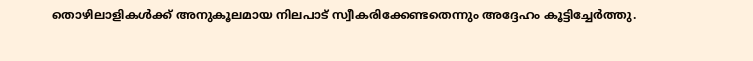തൊഴിലാളികൾക്ക് അനുകൂലമായ നിലപാട് സ്വീകരിക്കേണ്ടതെന്നും അദ്ദേഹം കൂട്ടിച്ചേർത്തു.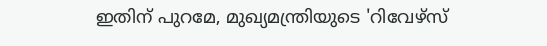ഇതിന് പുറമേ, മുഖ്യമന്ത്രിയുടെ 'റിവേഴ്സ്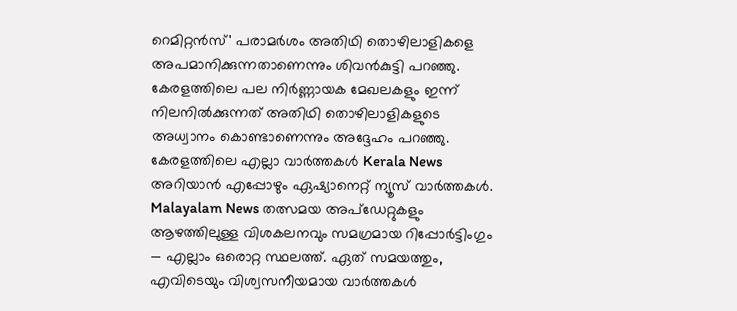റെമിറ്റൻസ്' പരാമർശം അതിഥി തൊഴിലാളികളെ അപമാനിക്കുന്നതാണെന്നും ശിവൻകുട്ടി പറഞ്ഞു. കേരളത്തിലെ പല നിർണ്ണായക മേഖലകളും ഇന്ന് നിലനിൽക്കുന്നത് അതിഥി തൊഴിലാളികളുടെ അധ്വാനം കൊണ്ടാണെന്നും അദ്ദേഹം പറഞ്ഞു.
കേരളത്തിലെ എല്ലാ വാർത്തകൾ Kerala News അറിയാൻ എപ്പോഴും ഏഷ്യാനെറ്റ് ന്യൂസ് വാർത്തകൾ. Malayalam News തത്സമയ അപ്ഡേറ്റുകളും ആഴത്തിലുള്ള വിശകലനവും സമഗ്രമായ റിപ്പോർട്ടിംഗും — എല്ലാം ഒരൊറ്റ സ്ഥലത്ത്. ഏത് സമയത്തും, എവിടെയും വിശ്വസനീയമായ വാർത്തകൾ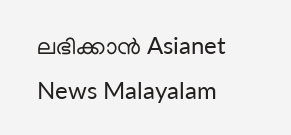ലഭിക്കാൻ Asianet News Malayalam